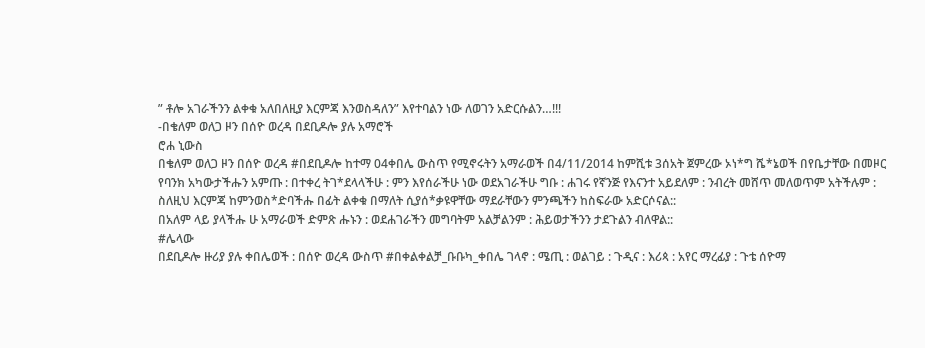” ቶሎ አገራችንን ልቀቁ አለበለዚያ እርምጃ እንወስዳለን” እየተባልን ነው ለወገን አድርሱልን…!!!
-በቄለም ወለጋ ዞን በሰዮ ወረዳ በደቢዶሎ ያሉ አማሮች
ሮሐ ኒውስ
በቄለም ወለጋ ዞን በሰዮ ወረዳ #በደቢዶሎ ከተማ 04ቀበሌ ውስጥ የሚኖሩትን አማራወች በ4/11/2014 ከምሺቱ 3ሰአት ጀምረው ኦነ*ግ ሼ*ኔወች በየቤታቸው በመዞር የባንክ አካውታችሑን አምጡ : በተቀረ ትገ*ደላላችሁ : ምን እየሰራችሁ ነው ወደአገራችሁ ግቡ : ሐገሩ የኛንጅ የእናንተ አይደለም : ንብረት መሸጥ መለወጥም አትችሉም : ስለዚህ እርምጃ ከምንወስ*ድባችሑ በፊት ልቀቁ በማለት ሲያሰ*ቃዩዋቸው ማደራቸውን ምንጫችን ከስፍራው አድርሶናል::
በአለም ላይ ያላችሑ ሁ አማራወች ድምጽ ሑኑን : ወደሐገራችን መግባትም አልቻልንም : ሕይወታችንን ታደጉልን ብለዋል::
#ሌላው
በደቢዶሎ ዙሪያ ያሉ ቀበሌወች : በሰዮ ወረዳ ውስጥ #በቀልቀልቻ_ቡቡካ_ቀበሌ ገላኖ : ሜጢ : ወልገይ : ጉዲና : እሪጳ : አየር ማረፊያ : ጉቴ ሰዮማ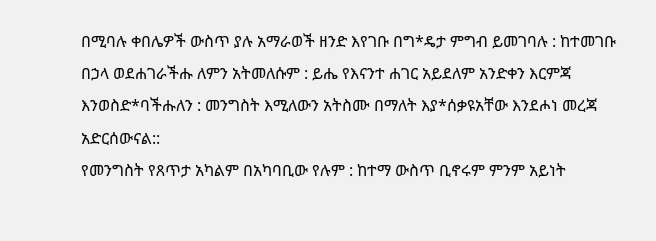በሚባሉ ቀበሌዎች ውስጥ ያሉ አማራወች ዘንድ እየገቡ በግ*ዴታ ምግብ ይመገባሉ : ከተመገቡ በኃላ ወደሐገራችሑ ለምን አትመለሱም : ይሔ የእናንተ ሐገር አይደለም አንድቀን እርምጃ እንወስድ*ባችሑለን : መንግስት እሚለውን አትስሙ በማለት እያ*ሰቃዩአቸው እንደሖነ መረጃ አድርሰውናል::
የመንግስት የጸጥታ አካልም በአካባቢው የሉም : ከተማ ውስጥ ቢኖሩም ምንም አይነት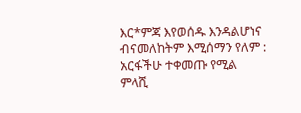እር*ምጃ እየወሰዱ እንዳልሆነና ብናመለከትም እሚሰማን የለም : አርፋችሁ ተቀመጡ የሚል ምላሺ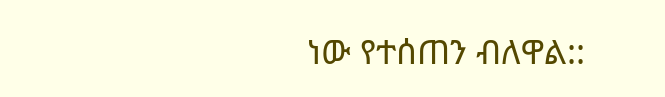ነው የተሰጠን ብለዋል::